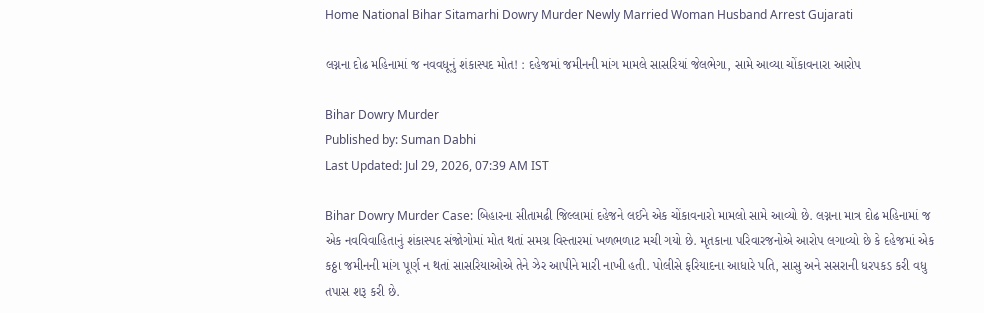Home National Bihar Sitamarhi Dowry Murder Newly Married Woman Husband Arrest Gujarati

લગ્નના દોઢ મહિનામાં જ નવવધૂનું શંકાસ્પદ મોત! : દહેજમાં જમીનની માંગ મામલે સાસરિયાં જેલભેગા, સામે આવ્યા ચોંકાવનારા આરોપ

Bihar Dowry Murder
Published by: Suman Dabhi
Last Updated: Jul 29, 2026, 07:39 AM IST

Bihar Dowry Murder Case: બિહારના સીતામઢી જિલ્લામાં દહેજને લઈને એક ચોંકાવનારો મામલો સામે આવ્યો છે. લગ્નના માત્ર દોઢ મહિનામાં જ એક નવવિવાહિતાનું શંકાસ્પદ સંજોગોમાં મોત થતાં સમગ્ર વિસ્તારમાં ખળભળાટ મચી ગયો છે. મૃતકાના પરિવારજનોએ આરોપ લગાવ્યો છે કે દહેજમાં એક કઠ્ઠા જમીનની માંગ પૂર્ણ ન થતાં સાસરિયાઓએ તેને ઝેર આપીને મારી નાખી હતી. પોલીસે ફરિયાદના આધારે પતિ, સાસુ અને સસરાની ધરપકડ કરી વધુ તપાસ શરૂ કરી છે.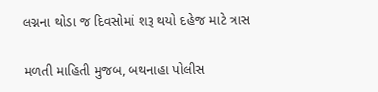લગ્નના થોડા જ દિવસોમાં શરૂ થયો દહેજ માટે ત્રાસ

મળતી માહિતી મુજબ, બથનાહા પોલીસ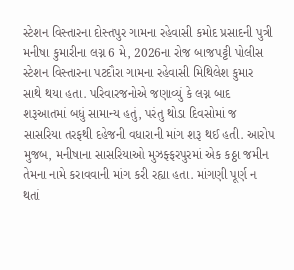સ્ટેશન વિસ્તારના દોસ્તપુર ગામના રહેવાસી કમોદ પ્રસાદની પુત્રી મનીષા કુમારીના લગ્ન 6 મે, 2026ના રોજ બાજપટ્ટી પોલીસ સ્ટેશન વિસ્તારના પટદૌરા ગામના રહેવાસી મિથિલેશ કુમાર સાથે થયા હતા. પરિવારજનોએ જણાવ્યું કે લગ્ન બાદ શરૂઆતમાં બધું સામાન્ય હતું, પરંતુ થોડા દિવસોમાં જ સાસરિયા તરફથી દહેજની વધારાની માંગ શરૂ થઈ હતી. આરોપ મુજબ, મનીષાના સાસરિયાઓ મુઝફ્ફરપુરમાં એક કઠ્ઠા જમીન તેમના નામે કરાવવાની માંગ કરી રહ્યા હતા. માંગણી પૂર્ણ ન થતાં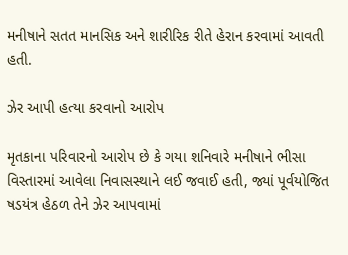મનીષાને સતત માનસિક અને શારીરિક રીતે હેરાન કરવામાં આવતી હતી.

ઝેર આપી હત્યા કરવાનો આરોપ

મૃતકાના પરિવારનો આરોપ છે કે ગયા શનિવારે મનીષાને ભીસા વિસ્તારમાં આવેલા નિવાસસ્થાને લઈ જવાઈ હતી, જ્યાં પૂર્વયોજિત ષડયંત્ર હેઠળ તેને ઝેર આપવામાં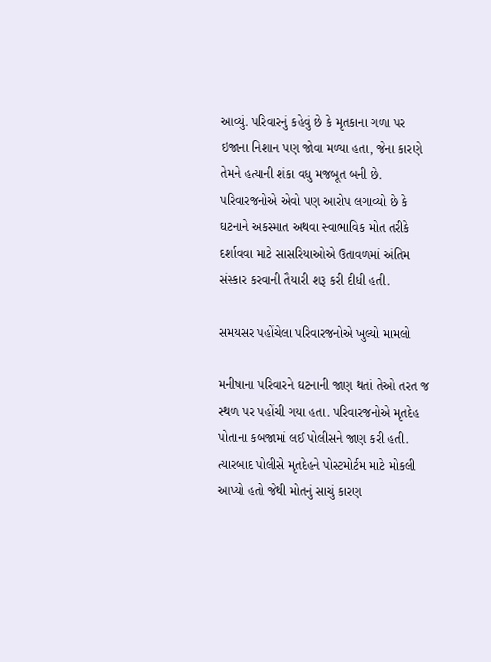આવ્યું. પરિવારનું કહેવું છે કે મૃતકાના ગળા પર ઇજાના નિશાન પણ જોવા મળ્યા હતા, જેના કારણે તેમને હત્યાની શંકા વધુ મજબૂત બની છે. પરિવારજનોએ એવો પણ આરોપ લગાવ્યો છે કે ઘટનાને અકસ્માત અથવા સ્વાભાવિક મોત તરીકે દર્શાવવા માટે સાસરિયાઓએ ઉતાવળમાં અંતિમ સંસ્કાર કરવાની તૈયારી શરૂ કરી દીધી હતી.

સમયસર પહોંચેલા પરિવારજનોએ ખુલ્યો મામલો

મનીષાના પરિવારને ઘટનાની જાણ થતાં તેઓ તરત જ સ્થળ પર પહોંચી ગયા હતા. પરિવારજનોએ મૃતદેહ પોતાના કબજામાં લઈ પોલીસને જાણ કરી હતી. ત્યારબાદ પોલીસે મૃતદેહને પોસ્ટમોર્ટમ માટે મોકલી આપ્યો હતો જેથી મોતનું સાચું કારણ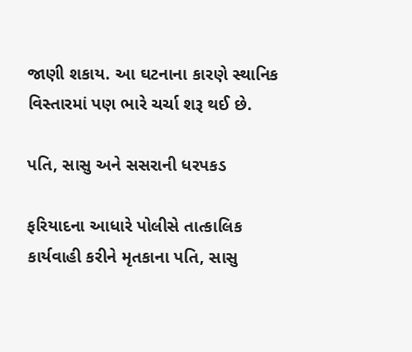જાણી શકાય. આ ઘટનાના કારણે સ્થાનિક વિસ્તારમાં પણ ભારે ચર્ચા શરૂ થઈ છે.

પતિ, સાસુ અને સસરાની ધરપકડ

ફરિયાદના આધારે પોલીસે તાત્કાલિક કાર્યવાહી કરીને મૃતકાના પતિ, સાસુ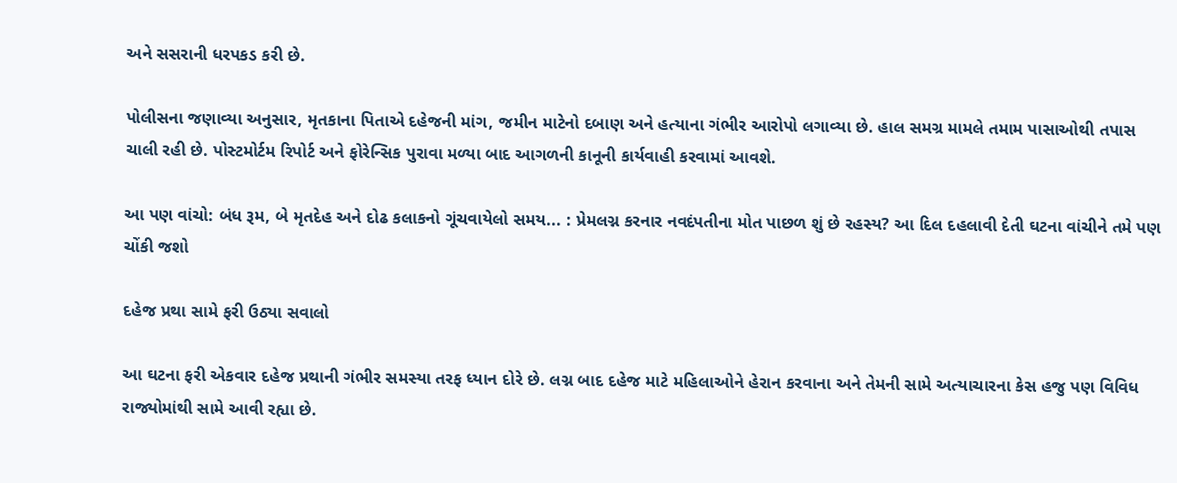અને સસરાની ધરપકડ કરી છે.

પોલીસના જણાવ્યા અનુસાર, મૃતકાના પિતાએ દહેજની માંગ, જમીન માટેનો દબાણ અને હત્યાના ગંભીર આરોપો લગાવ્યા છે. હાલ સમગ્ર મામલે તમામ પાસાઓથી તપાસ ચાલી રહી છે. પોસ્ટમોર્ટમ રિપોર્ટ અને ફોરેન્સિક પુરાવા મળ્યા બાદ આગળની કાનૂની કાર્યવાહી કરવામાં આવશે.

આ પણ વાંચો: બંધ રૂમ, બે મૃતદેહ અને દોઢ કલાકનો ગૂંચવાયેલો સમય... : પ્રેમલગ્ન કરનાર નવદંપતીના મોત પાછળ શું છે રહસ્ય? આ દિલ દહલાવી દેતી ઘટના વાંચીને તમે પણ ચોંકી જશો

દહેજ પ્રથા સામે ફરી ઉઠ્યા સવાલો

આ ઘટના ફરી એકવાર દહેજ પ્રથાની ગંભીર સમસ્યા તરફ ધ્યાન દોરે છે. લગ્ન બાદ દહેજ માટે મહિલાઓને હેરાન કરવાના અને તેમની સામે અત્યાચારના કેસ હજુ પણ વિવિધ રાજ્યોમાંથી સામે આવી રહ્યા છે.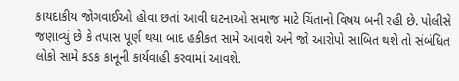કાયદાકીય જોગવાઈઓ હોવા છતાં આવી ઘટનાઓ સમાજ માટે ચિંતાનો વિષય બની રહી છે. પોલીસે જણાવ્યું છે કે તપાસ પૂર્ણ થયા બાદ હકીકત સામે આવશે અને જો આરોપો સાબિત થશે તો સંબંધિત લોકો સામે કડક કાનૂની કાર્યવાહી કરવામાં આવશે.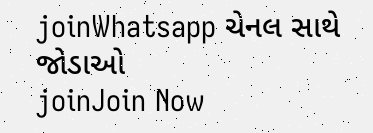joinWhatsapp ચેનલ સાથે જોડાઓ
joinJoin Now